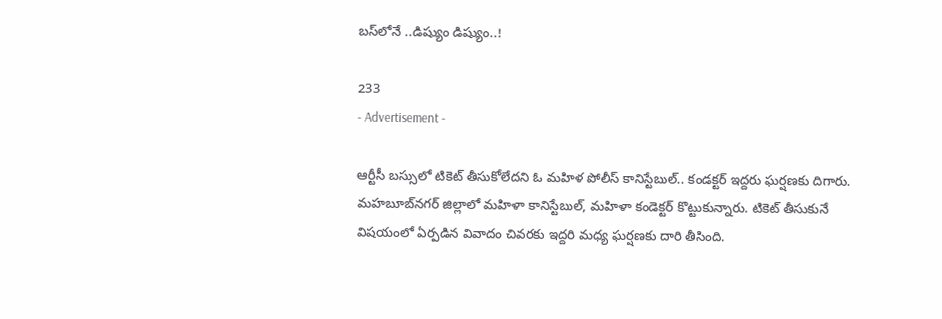బస్‌లోనే ..డిష్యుం డిష్యుం..!

233
- Advertisement -

ఆర్టీసీ బస్సులో టికెట్‌ తీసుకోలేదని ఓ మహిళ పోలీస్‌ కానిస్టేబుల్‌.. కండక్టర్‌ ఇద్దరు ఘర్షణకు దిగారు. మహబూబ్‌నగర్‌ జిల్లాలో మహిళా కానిస్టేబుల్, మహిళా కండెక్టర్‌ కొట్టుకున్నారు. టికెట్ తీసుకునే విషయంలో ఏర్పడిన వివాదం చివరకు ఇద్దరి మధ్య ఘర్షణకు దారి తీసింది.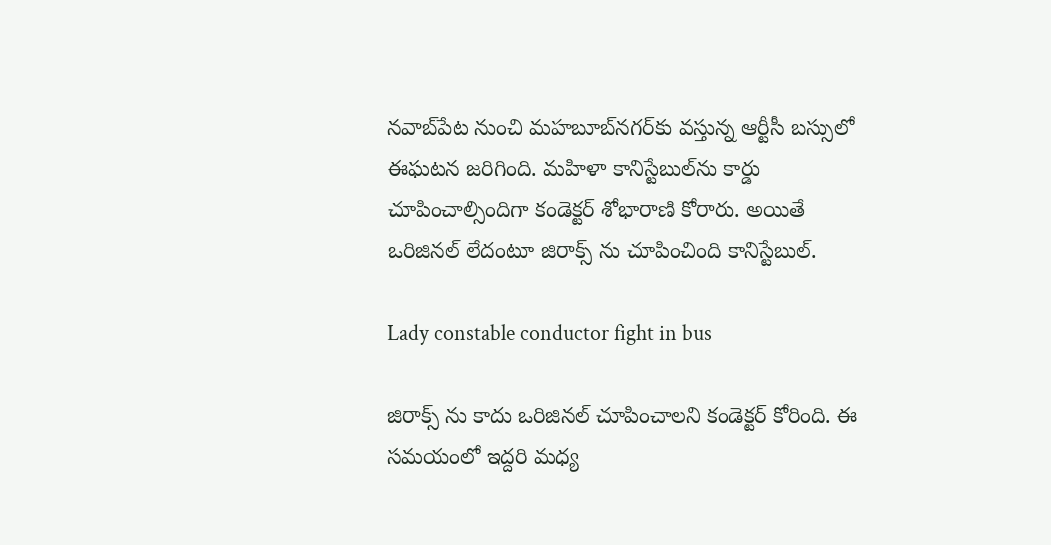నవాబ్‌పేట నుంచి మహబూబ్‌నగర్‌కు వస్తున్న ఆర్టీసీ బస్సులో ఈఘటన జరిగింది. మహిళా కానిస్టేబుల్‌ను కార్డు చూపించాల్సిందిగా కండెక్టర్ శోభారాణి కోరారు. అయితే ఒరిజినల్ లేదంటూ జిరాక్స్ ను చూపించింది కానిస్టేబుల్.

Lady constable conductor fight in bus

జిరాక్స్‌ ను కాదు ఒరిజినల్ చూపించాలని కండెక్టర్ కోరింది. ఈ సమయంలో ఇద్దరి మధ్య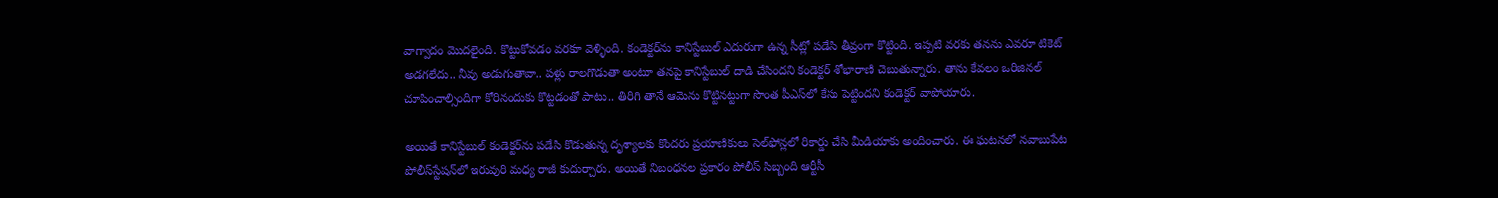వాగ్వాదం మొదలైంది. కొట్టుకోవడం వరకూ వెళ్ళింది. కండెక్టర్‌ను కానిస్టేబుల్ ఎదురుగా ఉన్న సీట్లో పడేసి తీవ్రంగా కొట్టింది. ఇప్పటి వరకు తనను ఎవరూ టికెట్ అడగలేదు.. నీవు అడుగుతావా.. పళ్లు రాలగొడుతా అంటూ తనపై కానిస్టేబుల్ దాడి చేసిందని కండెక్టర్ శోభారాణి చెబుతున్నారు. తాను కేవలం ఒరిజినల్ చూపించాల్సిందిగా కోరినందుకు కొట్టడంతో పాటు.. తిరిగి తానే ఆమెను కొట్టినట్టుగా సొంత పీఎస్‌లో కేసు పెట్టిందని కండెక్టర్ వాపోయారు.

అయితే కానిస్టేబుల్‌ కండెక్టర్‌ను పడేసి కొడుతున్న దృశ్యాలకు కొందరు ప్రయాణికులు సెల్‌ఫోన్లలో రికార్డు చేసి మీడియాకు అందించారు. ఈ ఘటనలో నవాబుపేట పోలీస్‌స్టేషన్‌లో ఇరువురి మధ్య రాజీ కుదుర్చారు. అయితే నిబంధనల ప్రకారం పోలీస్‌ సిబ్బంది ఆర్టీసీ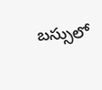బస్సులో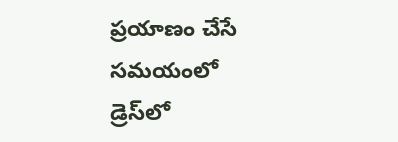ప్రయాణం చేసే సమయంలో డ్రెస్‌లో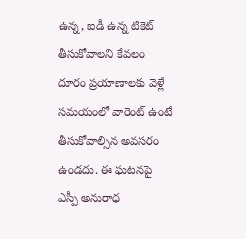ఉన్న, ఐడీ ఉన్న టికెట్‌ తీసుకోవాలని కేవలం దూరం ప్రయాణాలకు వెళ్లే సమయంలో వారెంట్‌ ఉంటే తీసుకోవాల్సిన అవసరం ఉండదు. ఈ ఘటనపై ఎస్పీ అనురాధ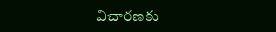విచారణకు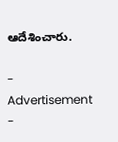ఆదేశించారు.

- Advertisement -